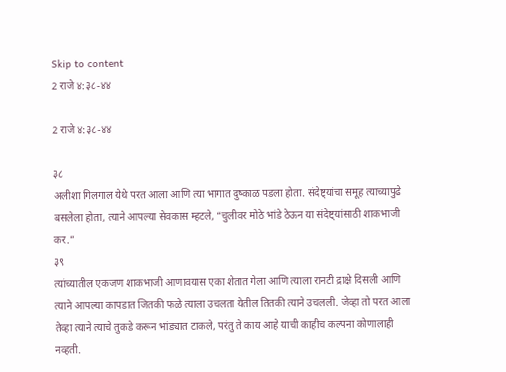Skip to content
2 राजे ४:३८-४४

2 राजे ४:३८-४४

३८
अलीशा गिलगाल येथे परत आला आणि त्या भागात दुष्काळ पडला होता. संदेष्ट्यांचा समूह त्याच्यापुढे बसलेला होता, त्याने आपल्या सेवकास म्हटले, “चुलीवर मोठे भांडे ठेऊन या संदेष्ट्यांसाठी शाकभाजी कर.”
३९
त्यांच्यातील एकजण शाकभाजी आणावयास एका शेतात गेला आणि त्याला रानटी द्राक्षे दिसली आणि त्याने आपल्या कापडात जितकी फळे त्याला उचलता येतील तितकी त्याने उचलली. जेव्हा तो परत आला तेव्हा त्याने त्याचे तुकडे करून भांड्यात टाकले, परंतु ते काय आहे याची काहीच कल्पना कोणालाही नव्हती.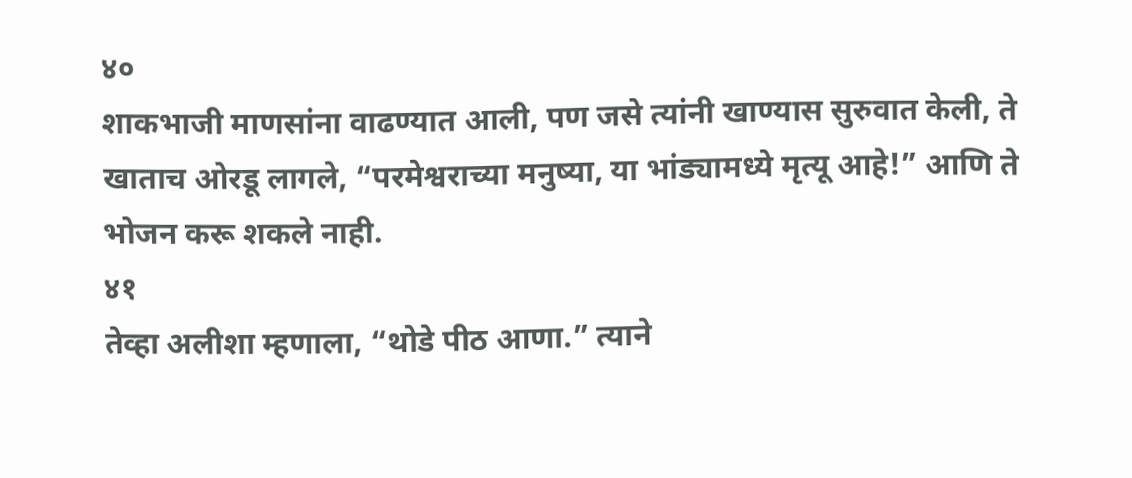४०
शाकभाजी माणसांना वाढण्यात आली, पण जसे त्यांनी खाण्यास सुरुवात केली, ते खाताच ओरडू लागले, “परमेश्वराच्या मनुष्या, या भांड्यामध्ये मृत्यू आहे!” आणि ते भोजन करू शकले नाही.
४१
तेव्हा अलीशा म्हणाला, “थोडे पीठ आणा.” त्याने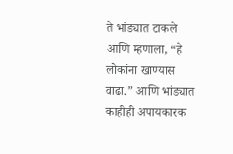ते भांड्यात टाकले आणि म्हणाला, “हे लोकांना खाण्यास वाढा.” आणि भांड्यात काहीही अपायकारक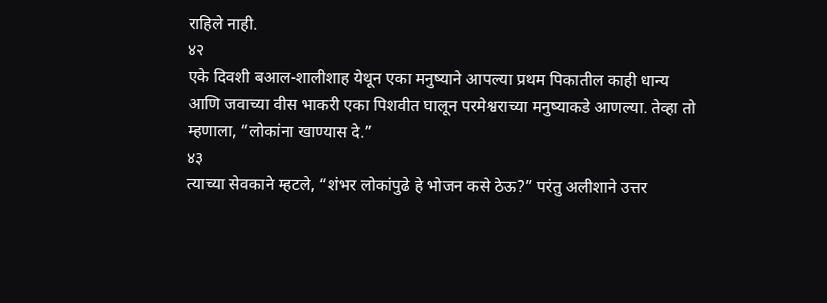राहिले नाही.
४२
एके दिवशी बआल-शालीशाह येथून एका मनुष्याने आपल्या प्रथम पिकातील काही धान्य आणि जवाच्या वीस भाकरी एका पिशवीत घालून परमेश्वराच्या मनुष्याकडे आणल्या. तेव्हा तो म्हणाला, “लोकांना खाण्यास दे.”
४३
त्याच्या सेवकाने म्हटले, “शंभर लोकांपुढे हे भोजन कसे ठेऊ?” परंतु अलीशाने उत्तर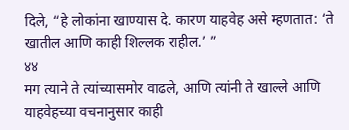दिले, “हे लोकांना खाण्यास दे. कारण याहवेह असे म्हणतात: ‘ते खातील आणि काही शिल्लक राहील.’ ”
४४
मग त्याने ते त्यांच्यासमोर वाढले, आणि त्यांनी ते खाल्ले आणि याहवेहच्या वचनानुसार काही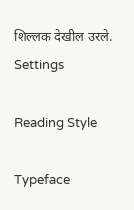शिल्लक देखील उरले.
Settings

Reading Style

Typeface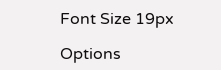Font Size 19px

Options